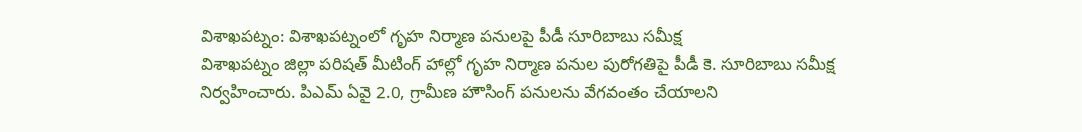విశాఖపట్నం: విశాఖపట్నంలో గృహ నిర్మాణ పనులపై పీడీ సూరిబాబు సమీక్ష
విశాఖపట్నం జిల్లా పరిషత్ మీటింగ్ హాల్లో గృహ నిర్మాణ పనుల పురోగతిపై పీడీ కె. సూరిబాబు సమీక్ష నిర్వహించారు. పిఎమ్ ఏవై 2.0, గ్రామీణ హౌసింగ్ పనులను వేగవంతం చేయాలని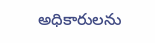అధికారులను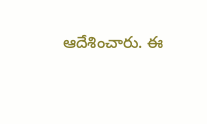ఆదేశించారు. ఈ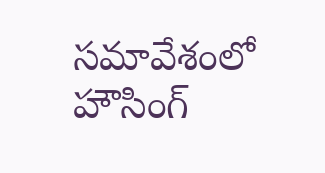సమావేశంలో హౌసింగ్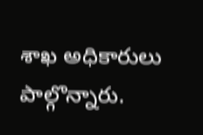శాఖ అధికారులు పాల్గొన్నారు.